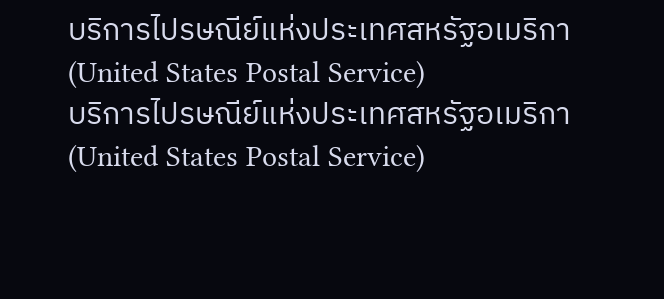บริการไปรษณีย์แห่งประเทศสหรัฐอเมริกา (United States Postal Service)
บริการไปรษณีย์แห่งประเทศสหรัฐอเมริกา (United States Postal Service)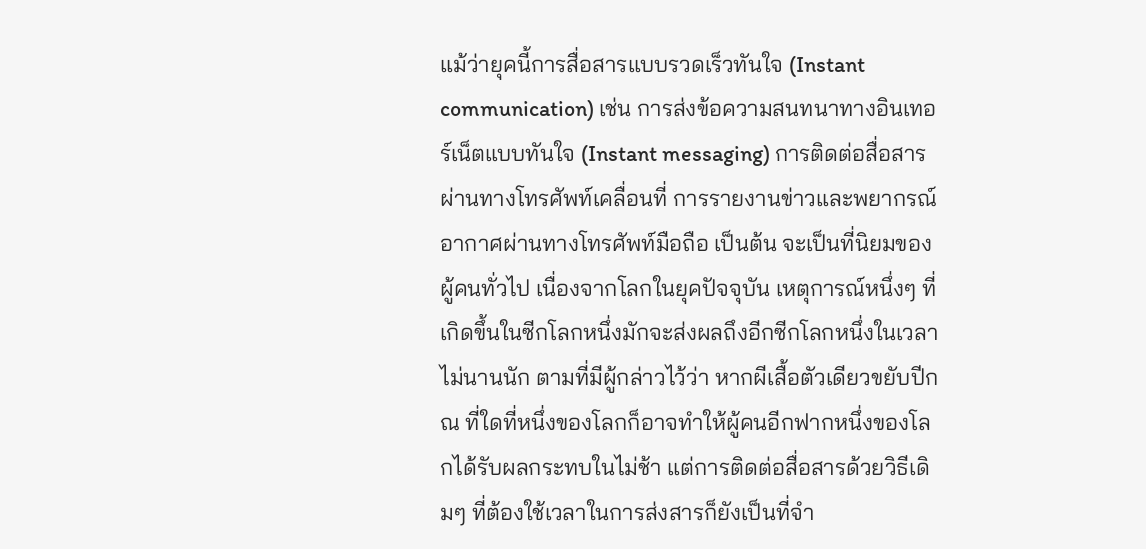แม้ว่ายุคนี้การสื่อสารแบบรวดเร็วทันใจ (Instant communication) เช่น การส่งข้อความสนทนาทางอินเทอร์เน็ตแบบทันใจ (Instant messaging) การติดต่อสื่อสารผ่านทางโทรศัพท์เคลื่อนที่ การรายงานข่าวและพยากรณ์อากาศผ่านทางโทรศัพท์มือถือ เป็นต้น จะเป็นที่นิยมของผู้คนทั่วไป เนื่องจากโลกในยุคปัจจุบัน เหตุการณ์หนึ่งๆ ที่เกิดขึ้นในซีกโลกหนึ่งมักจะส่งผลถึงอีกซีกโลกหนึ่งในเวลาไม่นานนัก ตามที่มีผู้กล่าวไว้ว่า หากผีเสื้อตัวเดียวขยับปีก ณ ที่ใดที่หนึ่งของโลกก็อาจทำให้ผู้คนอีกฟากหนึ่งของโลกได้รับผลกระทบในไม่ช้า แต่การติดต่อสื่อสารด้วยวิธีเดิมๆ ที่ต้องใช้เวลาในการส่งสารก็ยังเป็นที่จำ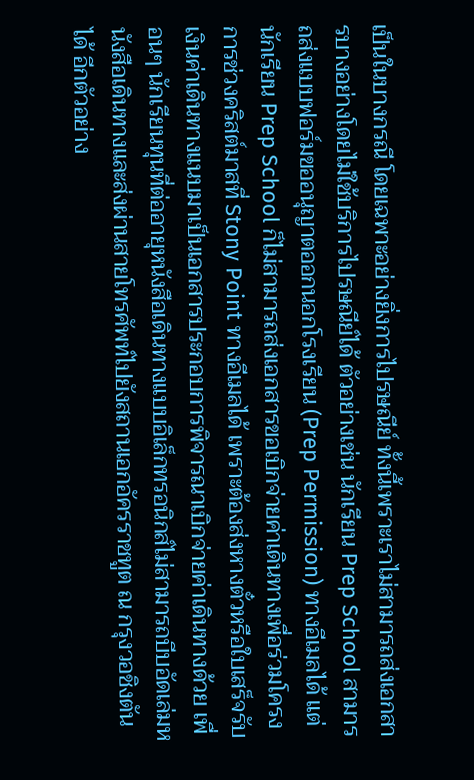เป็นในบางกรณี โดยเฉพาะอย่างยิ่งการไปรษณีย์ ทั้งนี้เพราะเราไม่สามารถส่งเอกสารบางอย่างโดยไม่ใช้บริการไปรษณีย์ได้ ตัวอย่างเช่น นักเรียน Prep School สามารถส่งแบบฟอร์มขออนุญาตออกนอกโรงเรียน (Prep Permission) ทางอีเมลได้ แต่นักเรียน Prep School ก็ไม่สามารถส่งเอกสารขอเบิกจ่ายค่าเดินทางเพื่อร่วมโครงการช่วงคริสต์มาสที่ Stony Point ทางอีเมลได้ เพราะต้องส่งหางตั๋วหรือใบเสร็จรับเงินค่าเดินทางแนบมาเป็นเอกสารประกอบการพิจารณาเบิกจ่ายค่าเดินทางด้วย เพื่อนๆ นักเรียนทุนที่ต่ออายุหนังสือเดินทางแบบอิเล็กทรอนิกส์ไม่สามารถบีบอัดเล่มหนังสือเดินทางและส่งผ่านสายโทรศัพท์ไปยังสถานเอกอัครราชทูต ณ กรุงวอชิงตันได้ อีกตัวอย่าง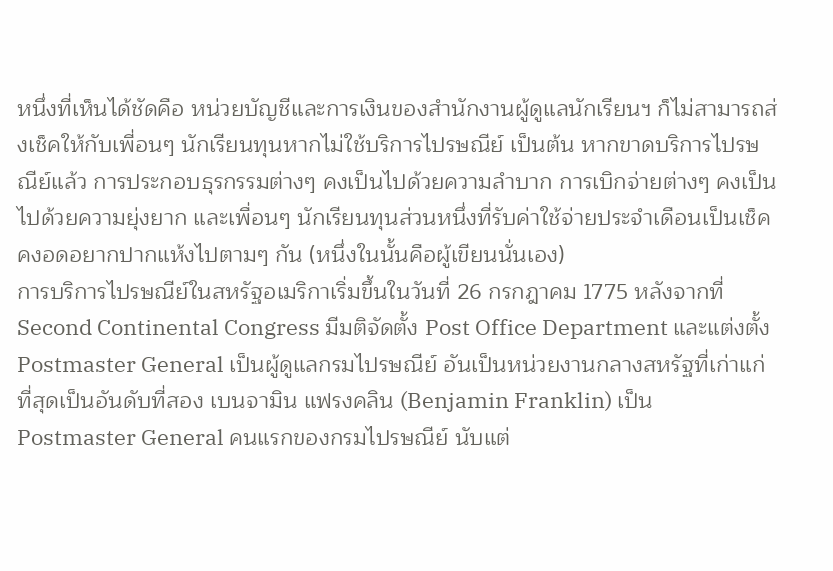หนึ่งที่เห็นได้ชัดคือ หน่วยบัญชีและการเงินของสำนักงานผู้ดูแลนักเรียนฯ ก็ไม่สามารถส่งเช็คให้กับเพี่อนๆ นักเรียนทุนหากไม่ใช้บริการไปรษณีย์ เป็นต้น หากขาดบริการไปรษณีย์แล้ว การประกอบธุรกรรมต่างๆ คงเป็นไปด้วยความลำบาก การเบิกจ่ายต่างๆ คงเป็นไปด้วยความยุ่งยาก และเพื่อนๆ นักเรียนทุนส่วนหนึ่งที่รับค่าใช้จ่ายประจำเดือนเป็นเช็คคงอดอยากปากแห้งไปตามๆ กัน (หนึ่งในนั้นคือผู้เขียนนั่นเอง)
การบริการไปรษณีย์ในสหรัฐอเมริกาเริ่มขึ้นในวันที่ 26 กรกฎาคม 1775 หลังจากที่ Second Continental Congress มีมติจัดตั้ง Post Office Department และแต่งตั้ง Postmaster General เป็นผู้ดูแลกรมไปรษณีย์ อันเป็นหน่วยงานกลางสหรัฐที่เก่าแก่ที่สุดเป็นอันดับที่สอง เบนจามิน แฟรงคลิน (Benjamin Franklin) เป็น Postmaster General คนแรกของกรมไปรษณีย์ นับแต่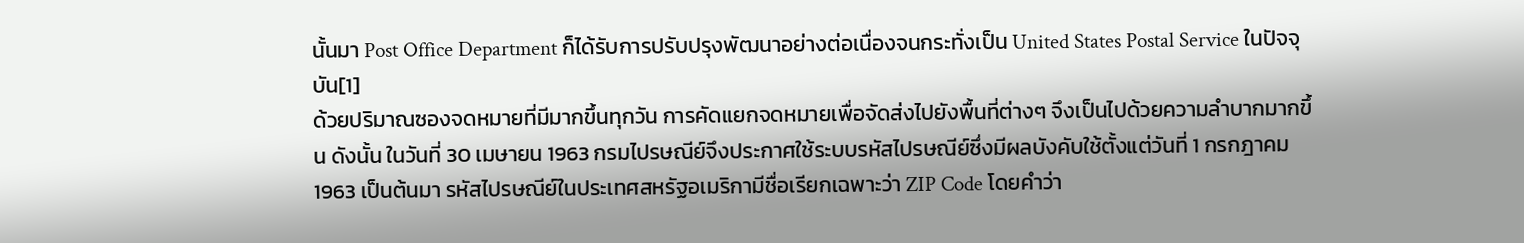นั้นมา Post Office Department ก็ได้รับการปรับปรุงพัฒนาอย่างต่อเนื่องจนกระทั่งเป็น United States Postal Service ในปัจจุบัน[1]
ด้วยปริมาณซองจดหมายที่มีมากขึ้นทุกวัน การคัดแยกจดหมายเพื่อจัดส่งไปยังพื้นที่ต่างๆ จึงเป็นไปด้วยความลำบากมากขึ้น ดังนั้น ในวันที่ 30 เมษายน 1963 กรมไปรษณีย์จึงประกาศใช้ระบบรหัสไปรษณีย์ซึ่งมีผลบังคับใช้ตั้งแต่วันที่ 1 กรกฎาคม 1963 เป็นต้นมา รหัสไปรษณีย์ในประเทศสหรัฐอเมริกามีชื่อเรียกเฉพาะว่า ZIP Code โดยคำว่า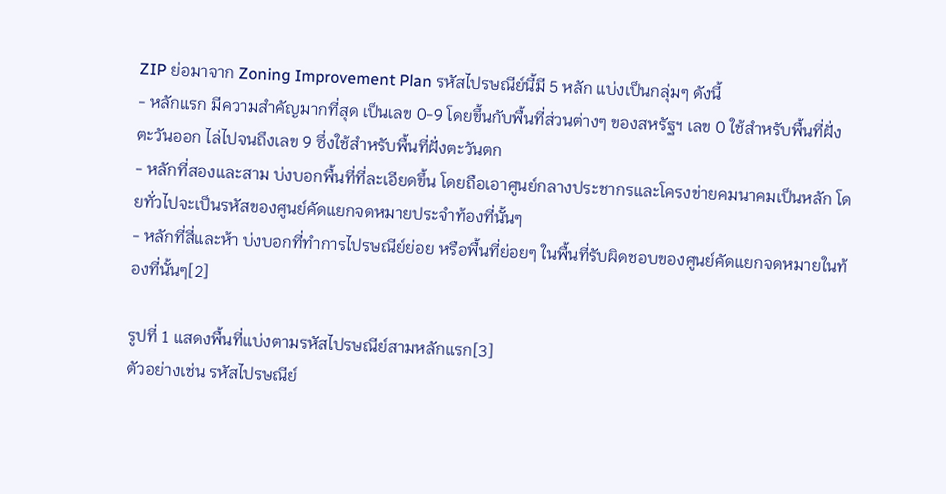ZIP ย่อมาจาก Zoning Improvement Plan รหัสไปรษณีย์นี้มี 5 หลัก แบ่งเป็นกลุ่มๆ ดังนี้
- หลักแรก มีความสำคัญมากที่สุด เป็นเลข 0-9 โดยขึ้นกับพื้นที่ส่วนต่างๆ ของสหรัฐฯ เลข 0 ใช้สำหรับพื้นที่ฝั่งตะวันออก ไล่ไปจนถึงเลข 9 ซึ่งใช้สำหรับพื้นที่ฝั่งตะวันตก
- หลักที่สองและสาม บ่งบอกพื้นที่ที่ละเอียดขึ้น โดยถือเอาศูนย์กลางประชากรและโครงข่ายคมนาคมเป็นหลัก โดยทั่วไปจะเป็นรหัสของศูนย์คัดแยกจดหมายประจำท้องที่นั้นๆ
- หลักที่สี่และห้า บ่งบอกที่ทำการไปรษณีย์ย่อย หรือพื้นที่ย่อยๆ ในพื้นที่รับผิดชอบของศูนย์คัดแยกจดหมายในท้องที่นั้นๆ[2]

รูปที่ 1 แสดงพื้นที่แบ่งตามรหัสไปรษณีย์สามหลักแรก[3]
ตัวอย่างเช่น รหัสไปรษณีย์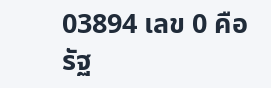03894 เลข 0 คือรัฐ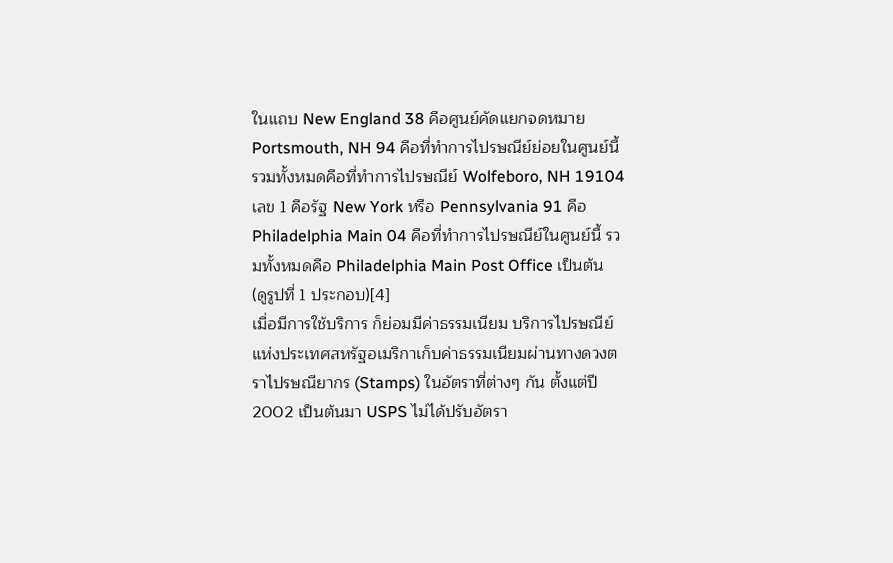ในแถบ New England 38 คือศูนย์คัดแยกจดหมาย Portsmouth, NH 94 คือที่ทำการไปรษณีย์ย่อยในศูนย์นี้ รวมทั้งหมดคือที่ทำการไปรษณีย์ Wolfeboro, NH 19104 เลข 1 คือรัฐ New York หรือ Pennsylvania 91 คือ Philadelphia Main 04 คือที่ทำการไปรษณีย์ในศูนย์นี้ รวมทั้งหมดคือ Philadelphia Main Post Office เป็นต้น (ดูรูปที่ 1 ประกอบ)[4]
เมื่อมีการใช้บริการ ก็ย่อมมีค่าธรรมเนียม บริการไปรษณีย์แห่งประเทศสหรัฐอเมริกาเก็บค่าธรรมเนียมผ่านทางดวงตราไปรษณียากร (Stamps) ในอัตราที่ต่างๆ กัน ตั้งแต่ปี 2002 เป็นต้นมา USPS ไม่ได้ปรับอัตรา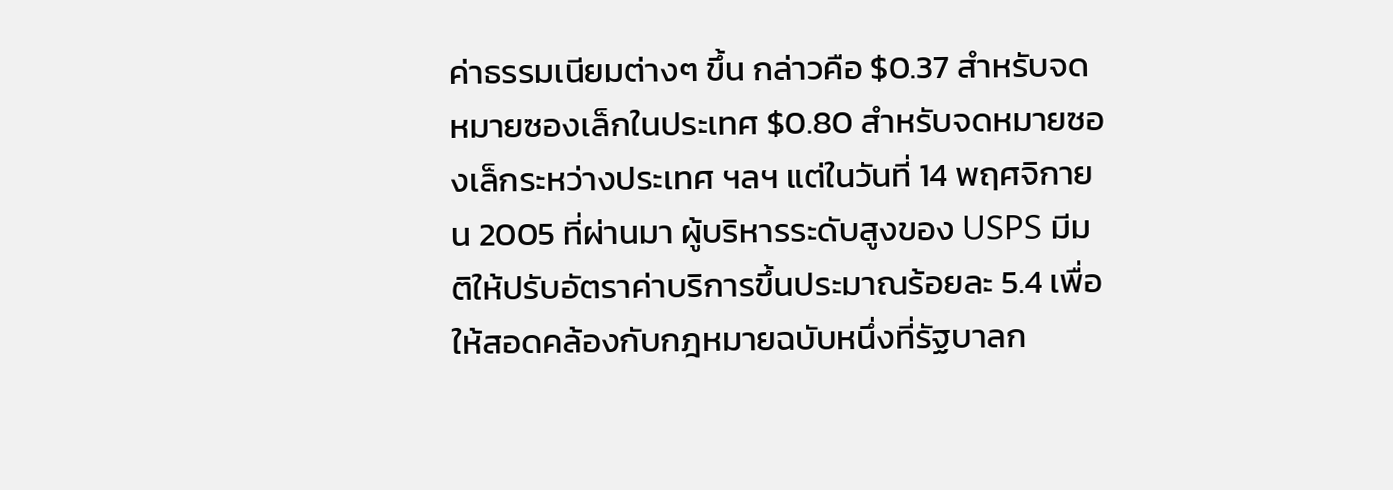ค่าธรรมเนียมต่างๆ ขึ้น กล่าวคือ $0.37 สำหรับจดหมายซองเล็กในประเทศ $0.80 สำหรับจดหมายซองเล็กระหว่างประเทศ ฯลฯ แต่ในวันที่ 14 พฤศจิกายน 2005 ที่ผ่านมา ผู้บริหารระดับสูงของ USPS มีมติให้ปรับอัตราค่าบริการขึ้นประมาณร้อยละ 5.4 เพื่อให้สอดคล้องกับกฎหมายฉบับหนึ่งที่รัฐบาลก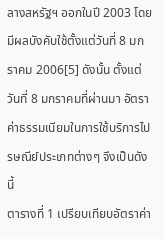ลางสหรัฐฯ ออกในปี 2003 โดยมีผลบังคับใช้ตั้งแต่วันที่ 8 มกราคม 2006[5] ดังนั้น ตั้งแต่วันที่ 8 มกราคมที่ผ่านมา อัตราค่าธรรมเนียมในการใช้บริการไปรษณีย์ประเภทต่างๆ จึงเป็นดังนี้
ตารางที่ 1 เปรียบเทียบอัตราค่า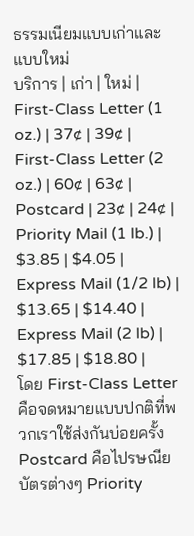ธรรมเนียมแบบเก่าและแบบใหม่
บริการ | เก่า | ใหม่ |
First-Class Letter (1 oz.) | 37¢ | 39¢ |
First-Class Letter (2 oz.) | 60¢ | 63¢ |
Postcard | 23¢ | 24¢ |
Priority Mail (1 lb.) | $3.85 | $4.05 |
Express Mail (1/2 lb) | $13.65 | $14.40 |
Express Mail (2 lb) | $17.85 | $18.80 |
โดย First-Class Letter คือจดหมายแบบปกติที่พวกเราใช้ส่งกันบ่อยครั้ง Postcard คือไปรษณียบัตรต่างๆ Priority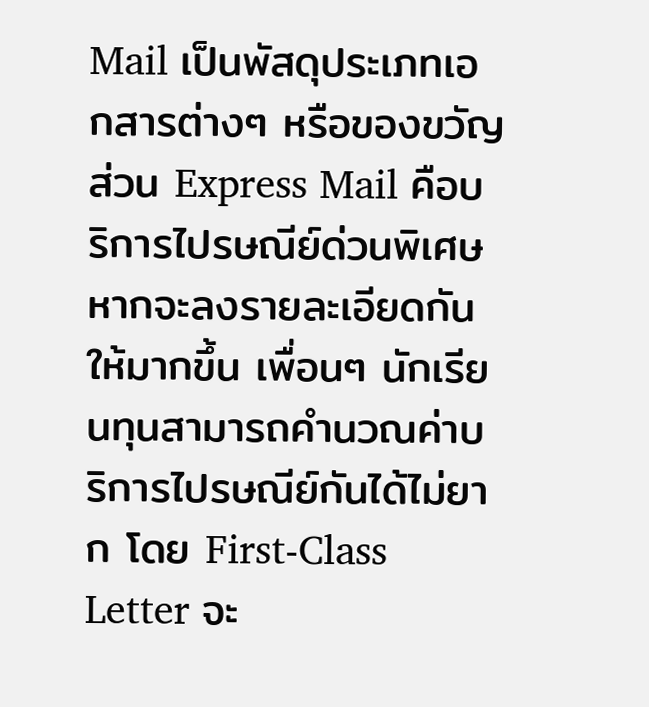Mail เป็นพัสดุประเภทเอกสารต่างๆ หรือของขวัญ ส่วน Express Mail คือบริการไปรษณีย์ด่วนพิเศษ
หากจะลงรายละเอียดกันให้มากขึ้น เพื่อนๆ นักเรียนทุนสามารถคำนวณค่าบริการไปรษณีย์กันได้ไม่ยาก โดย First-Class Letter จะ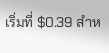เริ่มที่ $0.39 สำห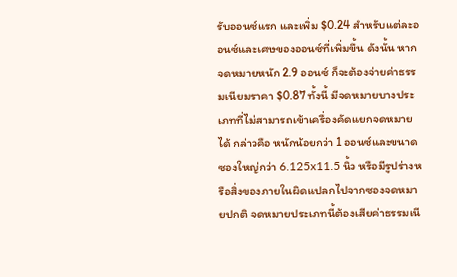รับออนซ์แรก และเพิ่ม $0.24 สำหรับแต่ละออนซ์และเศษของออนซ์ที่เพิ่มขึ้น ดังนั้น หากจดหมายหนัก 2.9 ออนซ์ ก็จะต้องจ่ายค่าธรรมเนียมราคา $0.87 ทั้งนี้ มีจดหมายบางประเภทที่ไม่สามารถเข้าเครื่องคัดแยกจดหมายได้ กล่าวคือ หนักน้อยกว่า 1 ออนซ์และขนาดซองใหญ่กว่า 6.125x11.5 นิ้ว หรือมีรูปร่างหรือสิ่งของภายในผิดแปลกไปจากซองจดหมายปกติ จดหมายประเภทนี้ต้องเสียค่าธรรมเนี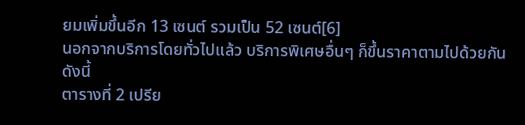ยมเพิ่มขึ้นอีก 13 เซนต์ รวมเป็น 52 เซนต์[6]
นอกจากบริการโดยทั่วไปแล้ว บริการพิเศษอื่นๆ ก็ขึ้นราคาตามไปด้วยกัน ดังนี้
ตารางที่ 2 เปรีย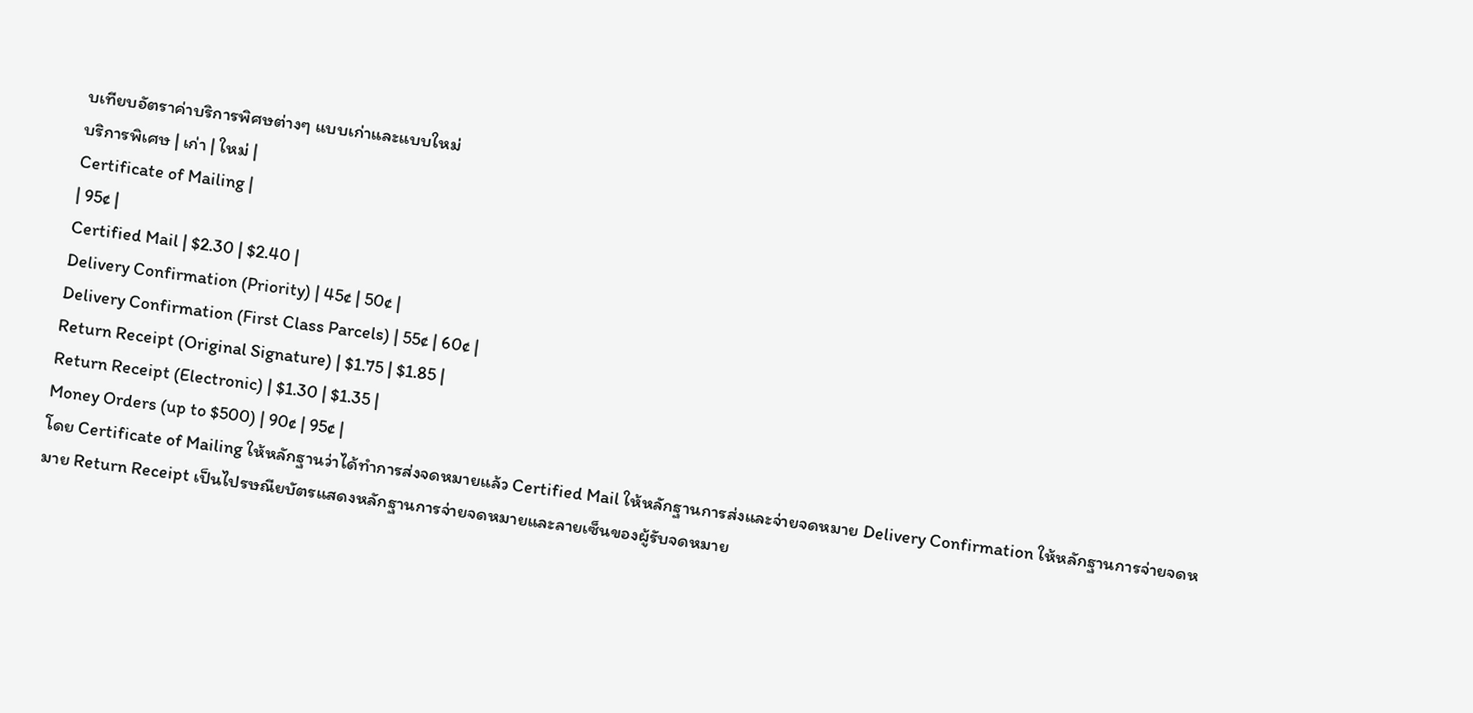บเทียบอัตราค่าบริการพิศษต่างๆ แบบเก่าและแบบใหม่
บริการพิเศษ | เก่า | ใหม่ |
Certificate of Mailing |
| 95¢ |
Certified Mail | $2.30 | $2.40 |
Delivery Confirmation (Priority) | 45¢ | 50¢ |
Delivery Confirmation (First Class Parcels) | 55¢ | 60¢ |
Return Receipt (Original Signature) | $1.75 | $1.85 |
Return Receipt (Electronic) | $1.30 | $1.35 |
Money Orders (up to $500) | 90¢ | 95¢ |
โดย Certificate of Mailing ให้หลักฐานว่าได้ทำการส่งจดหมายแล้ว Certified Mail ให้หลักฐานการส่งและจ่ายจดหมาย Delivery Confirmation ให้หลักฐานการจ่ายจดหมาย Return Receipt เป็นไปรษณียบัตรแสดงหลักฐานการจ่ายจดหมายและลายเซ็นของผู้รับจดหมาย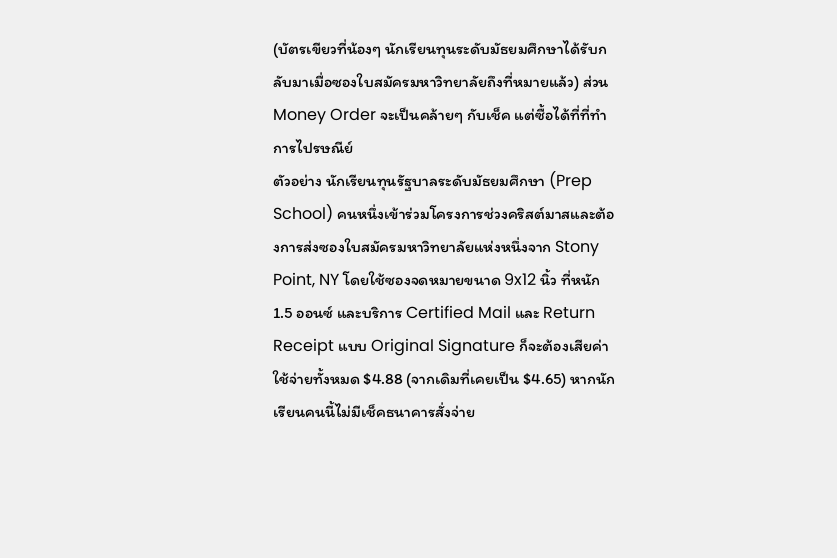(บัตรเขียวที่น้องๆ นักเรียนทุนระดับมัธยมศึกษาได้รับกลับมาเมื่อซองใบสมัครมหาวิทยาลัยถึงที่หมายแล้ว) ส่วน Money Order จะเป็นคล้ายๆ กับเช็ค แต่ซื้อได้ที่ที่ทำการไปรษณีย์
ตัวอย่าง นักเรียนทุนรัฐบาลระดับมัธยมศึกษา (Prep School) คนหนึ่งเข้าร่วมโครงการช่วงคริสต์มาสและต้องการส่งซองใบสมัครมหาวิทยาลัยแห่งหนึ่งจาก Stony Point, NY โดยใช้ซองจดหมายขนาด 9x12 นิ้ว ที่หนัก 1.5 ออนซ์ และบริการ Certified Mail และ Return Receipt แบบ Original Signature ก็จะต้องเสียค่าใช้จ่ายทั้งหมด $4.88 (จากเดิมที่เคยเป็น $4.65) หากนักเรียนคนนี้ไม่มีเช็คธนาคารสั่งจ่าย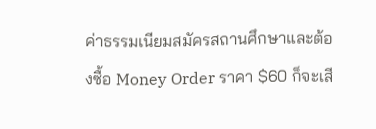ค่าธรรมเนียมสมัครสถานศึกษาและต้องซื้อ Money Order ราคา $60 ก็จะเสี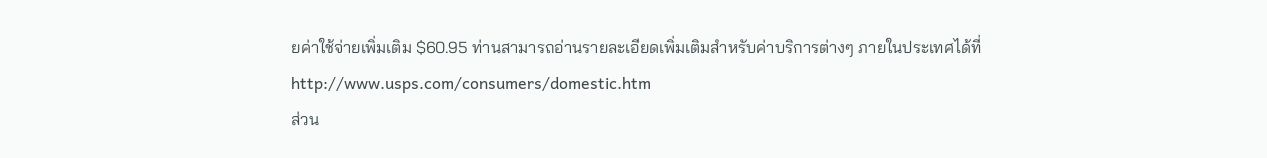ยค่าใช้จ่ายเพิ่มเติม $60.95 ท่านสามารถอ่านรายละเอียดเพิ่มเติมสำหรับค่าบริการต่างๆ ภายในประเทศได้ที่ http://www.usps.com/consumers/domestic.htm
ส่วน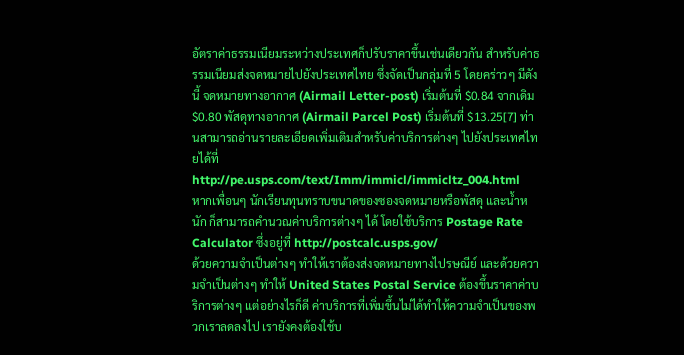อัตราค่าธรรมเนียมระหว่างประเทศก็ปรับราคาขึ้นเช่นเดียวกัน สำหรับค่าธรรมเนียมส่งจดหมายไปยังประเทศไทย ซึ่งจัดเป็นกลุ่มที่ 5 โดยคร่าวๆ มีดังนี้ จดหมายทางอากาศ (Airmail Letter-post) เริ่มต้นที่ $0.84 จากเดิม $0.80 พัสดุทางอากาศ (Airmail Parcel Post) เริ่มต้นที่ $13.25[7] ท่านสามารถอ่านรายละเอียดเพิ่มเติมสำหรับค่าบริการต่างๆ ไปยังประเทศไทยได้ที่ http://pe.usps.com/text/Imm/immicl/immicltz_004.html
หากเพื่อนๆ นักเรียนทุนทราบขนาดของซองจดหมายหรือพัสดุ และน้ำหนัก ก็สามารถคำนวณค่าบริการต่างๆ ได้ โดยใช้บริการ Postage Rate Calculator ซึ่งอยู่ที่ http://postcalc.usps.gov/
ด้วยความจำเป็นต่างๆ ทำให้เราต้องส่งจดหมายทางไปรษณีย์ และด้วยความจำเป็นต่างๆ ทำให้ United States Postal Service ต้องขึ้นราคาค่าบริการต่างๆ แต่อย่างไรก็ดี ค่าบริการที่เพิ่มขึ้นไม่ได้ทำให้ความจำเป็นของพวกเราลดลงไป เรายังคงต้องใช้บ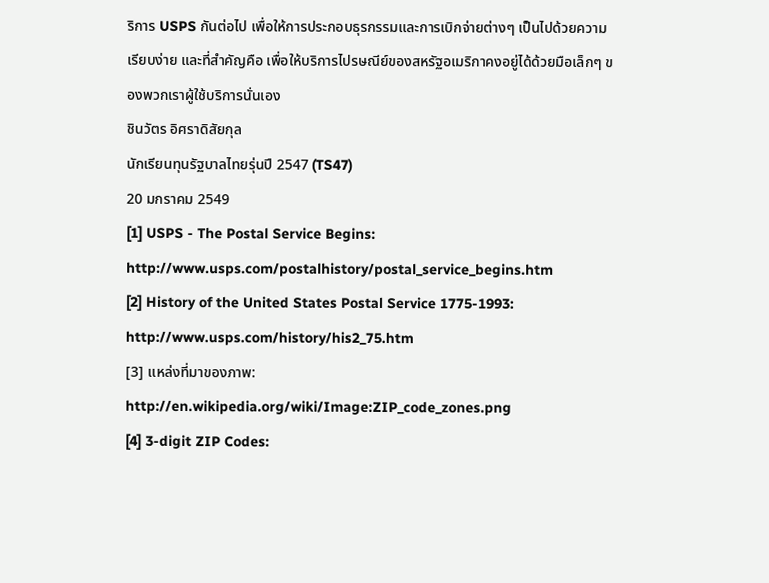ริการ USPS กันต่อไป เพื่อให้การประกอบธุรกรรมและการเบิกจ่ายต่างๆ เป็นไปด้วยความเรียบง่าย และที่สำคัญคือ เพื่อให้บริการไปรษณีย์ของสหรัฐอเมริกาคงอยู่ได้ด้วยมือเล็กๆ ของพวกเราผู้ใช้บริการนั่นเอง
ชินวัตร อิศราดิสัยกุล
นักเรียนทุนรัฐบาลไทยรุ่นปี 2547 (TS47)
20 มกราคม 2549
[1] USPS - The Postal Service Begins: http://www.usps.com/postalhistory/postal_service_begins.htm
[2] History of the United States Postal Service 1775-1993: http://www.usps.com/history/his2_75.htm
[3] แหล่งที่มาของภาพ: http://en.wikipedia.org/wiki/Image:ZIP_code_zones.png
[4] 3-digit ZIP Codes: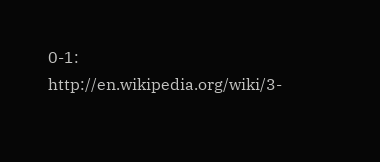0-1: http://en.wikipedia.org/wiki/3-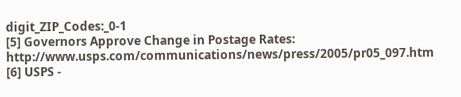digit_ZIP_Codes:_0-1
[5] Governors Approve Change in Postage Rates: http://www.usps.com/communications/news/press/2005/pr05_097.htm
[6] USPS -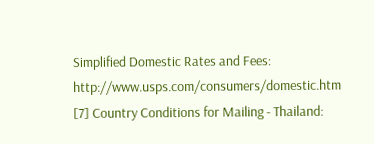Simplified Domestic Rates and Fees: http://www.usps.com/consumers/domestic.htm
[7] Country Conditions for Mailing - Thailand: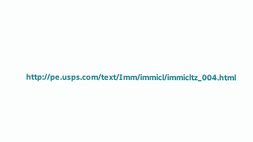http://pe.usps.com/text/Imm/immicl/immicltz_004.html